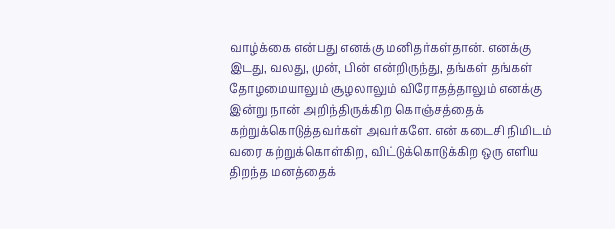வாழ்க்கை என்பது எனக்கு மனிதர்கள்தான். எனக்கு இடது, வலது, முன், பின் என்றிருந்து, தங்கள் தங்கள் தோழமையாலும் சூழலாலும் விரோதத்தாலும் எனக்கு இன்று நான் அறிந்திருக்கிற கொஞ்சத்தைக் கற்றுக்கொடுத்தவர்கள் அவர்களே. என் கடைசி நிமிடம் வரை கற்றுக்கொள்கிற, விட்டுக்கொடுக்கிற ஒரு எளிய திறந்த மனத்தைக்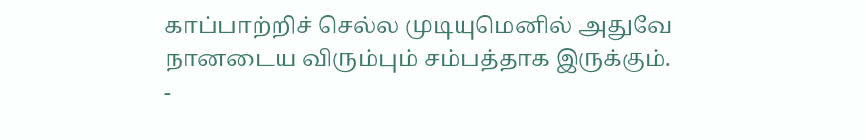காப்பாற்றிச் செல்ல முடியுமெனில் அதுவே நானடைய விரும்பும் சம்பத்தாக இருக்கும்.
-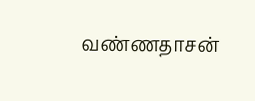வண்ணதாசன்